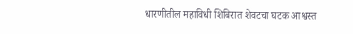धारणीतील महाविधी शिबिरात शेवटचा घटक आश्वस्त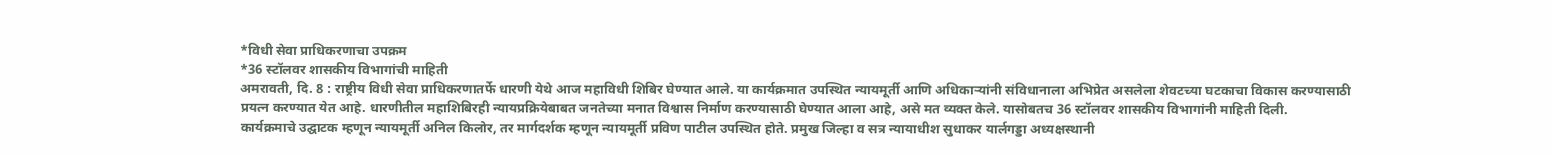*विधी सेवा प्राधिकरणाचा उपक्रम
*36 स्टॉलवर शासकीय विभागांची माहिती
अमरावती, दि. 8 : राष्ट्रीय विधी सेवा प्राधिकरणातर्फे धारणी येथे आज महाविधी शिबिर घेण्यात आले. या कार्यक्रमात उपस्थित न्यायमूर्ती आणि अधिकाऱ्यांनी संविधानाला अभिप्रेत असलेला शेवटच्या घटकाचा विकास करण्यासाठी प्रयत्न करण्यात येत आहे. धारणीतील महाशिबिरही न्यायप्रक्रियेबाबत जनतेच्या मनात विश्वास निर्माण करण्यासाठी घेण्यात आला आहे, असे मत व्यक्त केले. यासोबतच 36 स्टॉलवर शासकीय विभागांनी माहिती दिली.
कार्यक्रमाचे उद्घाटक म्हणून न्यायमूर्ती अनिल किलोर, तर मार्गदर्शक म्हणून न्यायमूर्ती प्रविण पाटील उपस्थित होते. प्रमुख जिल्हा व सत्र न्यायाधीश सुधाकर यार्लगड्डा अध्यक्षस्थानी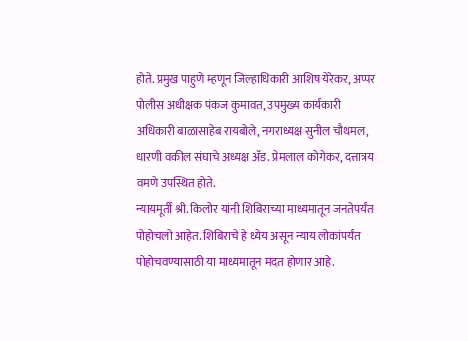होते. प्रमुख पाहुणे म्हणून जिल्हाधिकारी आशिष येरेकर, अप्पर पोलीस अधीक्षक पंकज कुमावत, उपमुख्य कार्यकारी अधिकारी बाळासाहेब रायबोले, नगराध्यक्ष सुनील चौथमल, धारणी वकील संघाचे अध्यक्ष ॲड. प्रेमलाल कोगेकर, दत्तात्रय वमणे उपस्थित होते.
न्यायमूर्ती श्री. किलोर यांनी शिबिराच्या माध्यमातून जनतेपर्यंत पोहोचलो आहेत. शिबिराचे हे ध्येय असून न्याय लोकांपर्यंत पोहोचवण्यासाठी या माध्यमातून मदत होणार आहे.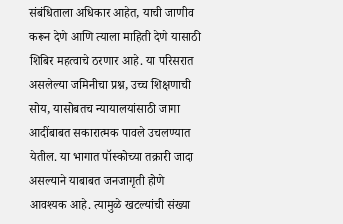संबंधिताला अधिकार आहेत, याची जाणीव करून देणे आणि त्याला माहिती देणे यासाठी शिबिर महत्वाचे ठरणार आहे. या परिसरात असलेल्या जमिनीचा प्रश्न, उच्च शिक्षणाची सोय, यासोबतच न्यायालयांसाठी जागा आदींबाबत सकारात्मक पावले उचलण्यात येतील. या भागात पॉस्कोच्या तक्रारी जादा असल्याने याबाबत जनजागृती होणे आवश्यक आहे. त्यामुळे खटल्यांची संख्या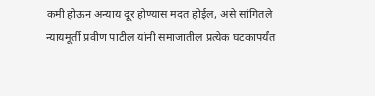कमी होऊन अन्याय दूर होण्यास मदत होईल, असे सांगितले
न्यायमूर्ती प्रवीण पाटील यांनी समाजातील प्रत्येक घटकापर्यंत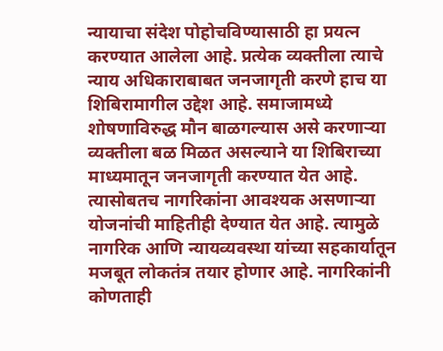न्यायाचा संदेश पोहोचविण्यासाठी हा प्रयत्न करण्यात आलेला आहे. प्रत्येक व्यक्तीला त्याचे न्याय अधिकाराबाबत जनजागृती करणे हाच या शिबिरामागील उद्देश आहे. समाजामध्ये शोषणाविरुद्ध मौन बाळगल्यास असे करणाऱ्या व्यक्तीला बळ मिळत असल्याने या शिबिराच्या माध्यमातून जनजागृती करण्यात येत आहे. त्यासोबतच नागरिकांना आवश्यक असणाऱ्या योजनांची माहितीही देण्यात येत आहे. त्यामुळे नागरिक आणि न्यायव्यवस्था यांच्या सहकार्यातून मजबूत लोकतंत्र तयार होणार आहे. नागरिकांनी कोणताही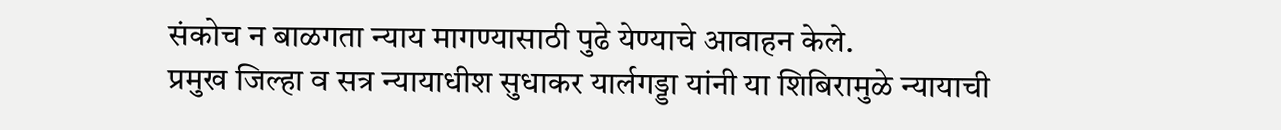संकोच न बाळगता न्याय मागण्यासाठी पुढे येण्याचे आवाहन केले.
प्रमुख जिल्हा व सत्र न्यायाधीश सुधाकर यार्लगड्डा यांनी या शिबिरामुळे न्यायाची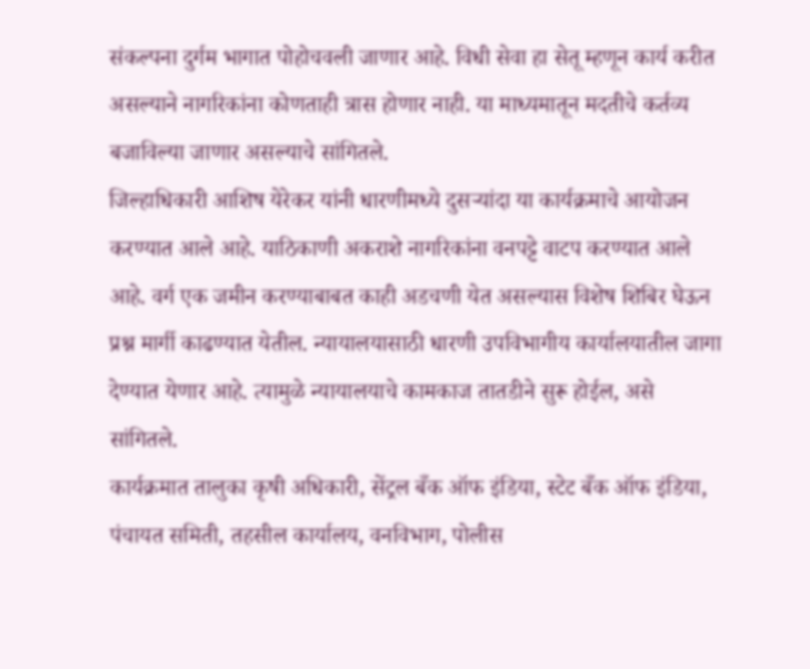संकल्पना दुर्गम भागात पोहोचवली जाणार आहे. विधी सेवा हा सेतू म्हणून कार्य करीत असल्याने नागरिकांना कोणताही त्रास होणार नाही. या माध्यमातून मदतीचे कर्तव्य बजाविल्या जाणार असल्याचे सांगितले.
जिल्हाधिकारी आशिष येरेकर यांनी धारणीमध्ये दुसऱ्यांदा या कार्यक्रमाचे आयोजन करण्यात आले आहे. याठिकाणी अकराशे नागरिकांना वनपट्टे वाटप करण्यात आले आहे. वर्ग एक जमीन करण्याबाबत काही अडचणी येत असल्यास विशेष शिबिर घेऊन प्रश्न मार्गी काढण्यात येतील. न्यायालयासाठी धारणी उपविभागीय कार्यालयातील जागा देण्यात येणार आहे. त्यामुळे न्यायालयाचे कामकाज तातडीने सुरू होईल, असे सांगितले.
कार्यक्रमात तालुका कृषी अधिकारी, सेंट्रल बँक ऑफ इंडिया, स्टेट बँक ऑफ इंडिया, पंचायत समिती, तहसील कार्यालय, वनविभाग, पोलीस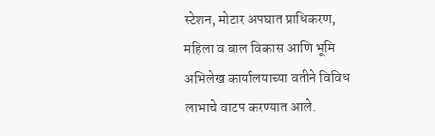स्टेशन, मोटार अपघात प्राधिकरण, महिला व बाल विकास आणि भूमि अभिलेख कार्यालयाच्या वतीने विविध लाभाचे वाटप करण्यात आले.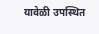यावेळी उपस्थित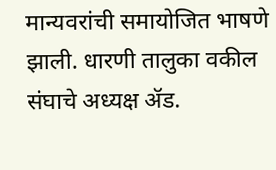मान्यवरांची समायोजित भाषणे झाली. धारणी तालुका वकील संघाचे अध्यक्ष ॲड.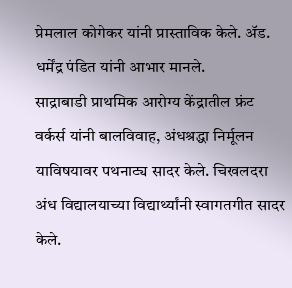प्रेमलाल कोगेकर यांनी प्रास्ताविक केले. ॲड. धर्मेंद्र पंडित यांनी आभार मानले.
साद्राबाडी प्राथमिक आरोग्य केंद्रातील फ्रंट वर्कर्स यांनी बालविवाह, अंधश्रद्धा निर्मूलन याविषयावर पथनाट्य सादर केले. चिखलदरा अंध विद्यालयाच्या विद्यार्थ्यांनी स्वागतगीत सादर केले.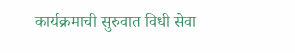कार्यक्रमाची सुरुवात विधी सेवा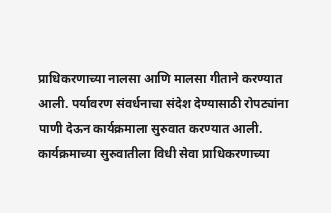प्राधिकरणाच्या नालसा आणि मालसा गीताने करण्यात आली. पर्यावरण संवर्धनाचा संदेश देण्यासाठी रोपट्यांना पाणी देऊन कार्यक्रमाला सुरुवात करण्यात आली. कार्यक्रमाच्या सुरुवातीला विधी सेवा प्राधिकरणाच्या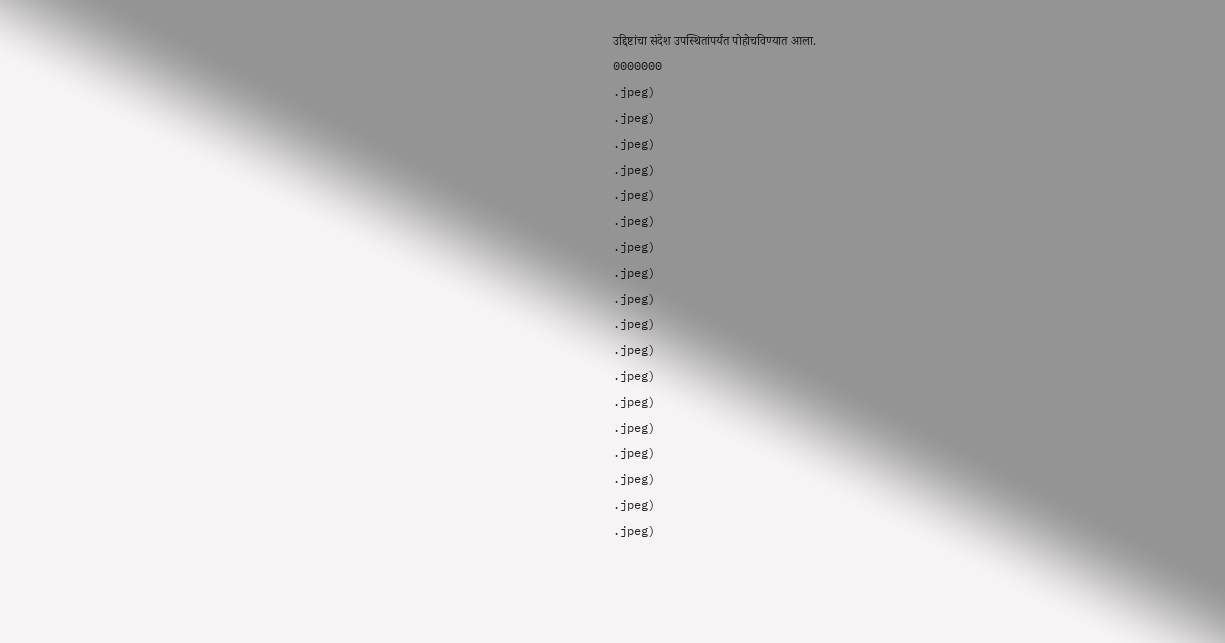उद्दिष्टांचा संदेश उपस्थितांपर्यंत पोहोचविण्यात आला.
0000000
.jpeg)
.jpeg)
.jpeg)
.jpeg)
.jpeg)
.jpeg)
.jpeg)
.jpeg)
.jpeg)
.jpeg)
.jpeg)
.jpeg)
.jpeg)
.jpeg)
.jpeg)
.jpeg)
.jpeg)
.jpeg)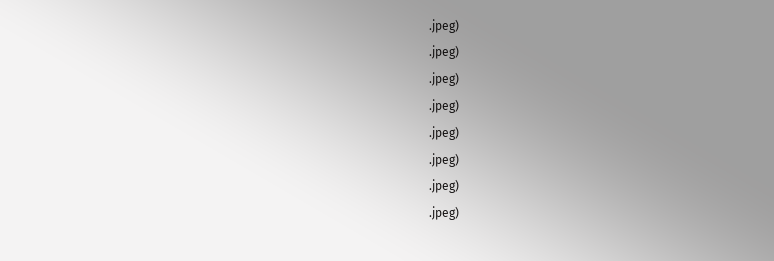.jpeg)
.jpeg)
.jpeg)
.jpeg)
.jpeg)
.jpeg)
.jpeg)
.jpeg)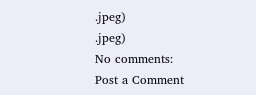.jpeg)
.jpeg)
No comments:
Post a Comment